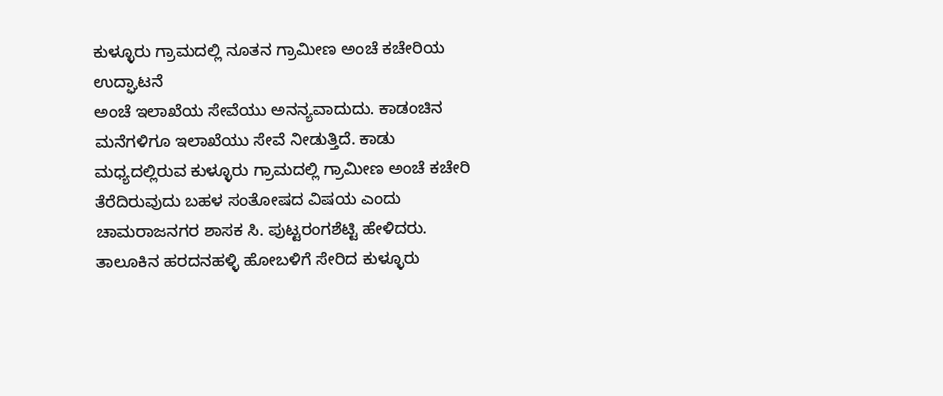ಕುಳ್ಳೂರು ಗ್ರಾಮದಲ್ಲಿ ನೂತನ ಗ್ರಾಮೀಣ ಅಂಚೆ ಕಚೇರಿಯ ಉದ್ಘಾಟನೆ
ಅಂಚೆ ಇಲಾಖೆಯ ಸೇವೆಯು ಅನನ್ಯವಾದುದು. ಕಾಡಂಚಿನ ಮನೆಗಳಿಗೂ ಇಲಾಖೆಯು ಸೇವೆ ನೀಡುತ್ತಿದೆ. ಕಾಡು ಮಧ್ಯದಲ್ಲಿರುವ ಕುಳ್ಳೂರು ಗ್ರಾಮದಲ್ಲಿ ಗ್ರಾಮೀಣ ಅಂಚೆ ಕಚೇರಿ ತೆರೆದಿರುವುದು ಬಹಳ ಸಂತೋಷದ ವಿಷಯ ಎಂದು ಚಾಮರಾಜನಗರ ಶಾಸಕ ಸಿ. ಪುಟ್ಟರಂಗಶೆಟ್ಟಿ ಹೇಳಿದರು.
ತಾಲೂಕಿನ ಹರದನಹಳ್ಳಿ ಹೋಬಳಿಗೆ ಸೇರಿದ ಕುಳ್ಳೂರು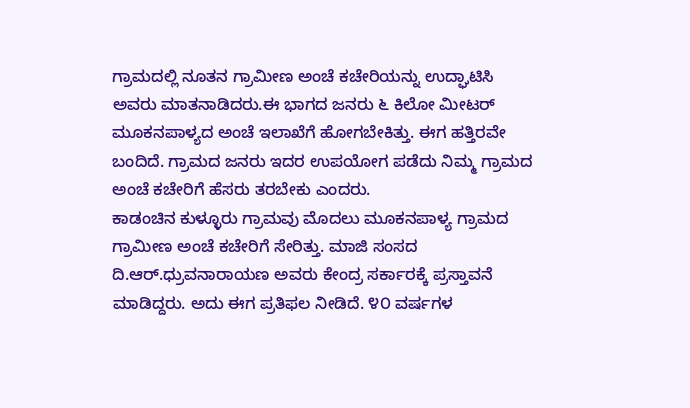ಗ್ರಾಮದಲ್ಲಿ ನೂತನ ಗ್ರಾಮೀಣ ಅಂಚೆ ಕಚೇರಿಯನ್ನು ಉದ್ಘಾಟಿಸಿ ಅವರು ಮಾತನಾಡಿದರು.ಈ ಭಾಗದ ಜನರು ೬ ಕಿಲೋ ಮೀಟರ್ ಮೂಕನಪಾಳ್ಯದ ಅಂಚೆ ಇಲಾಖೆಗೆ ಹೋಗಬೇಕಿತ್ತು. ಈಗ ಹತ್ತಿರವೇ ಬಂದಿದೆ. ಗ್ರಾಮದ ಜನರು ಇದರ ಉಪಯೋಗ ಪಡೆದು ನಿಮ್ಮ ಗ್ರಾಮದ ಅಂಚೆ ಕಚೇರಿಗೆ ಹೆಸರು ತರಬೇಕು ಎಂದರು.
ಕಾಡಂಚಿನ ಕುಳ್ಳೂರು ಗ್ರಾಮವು ಮೊದಲು ಮೂಕನಪಾಳ್ಯ ಗ್ರಾಮದ ಗ್ರಾಮೀಣ ಅಂಚೆ ಕಚೇರಿಗೆ ಸೇರಿತ್ತು. ಮಾಜಿ ಸಂಸದ ದಿ.ಆರ್.ಧ್ರುವನಾರಾಯಣ ಅವರು ಕೇಂದ್ರ ಸರ್ಕಾರಕ್ಕೆ ಪ್ರಸ್ತಾವನೆ ಮಾಡಿದ್ದರು. ಅದು ಈಗ ಪ್ರತಿಫಲ ನೀಡಿದೆ. ೪೦ ವರ್ಷಗಳ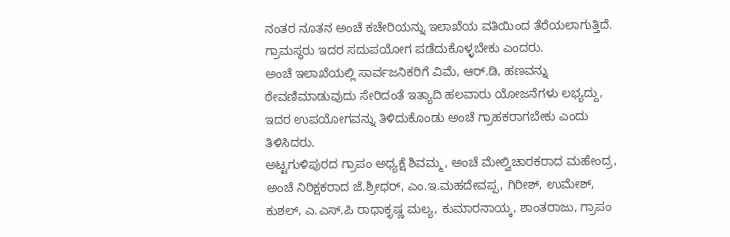ನಂತರ ನೂತನ ಅಂಚೆ ಕಚೇರಿಯನ್ನು ಇಲಾಖೆಯ ವತಿಯಿಂದ ತೆರೆಯಲಾಗುತ್ತಿದೆ. ಗ್ರಾಮಸ್ಥರು ಇದರ ಸದುಪಯೋಗ ಪಡೆದುಕೊಳ್ಳಬೇಕು ಎಂದರು.
ಅಂಚೆ ಇಲಾಖೆಯಲ್ಲಿ ಸಾರ್ವಜನಿಕರಿಗೆ ವಿಮೆ, ಆರ್.ಡಿ, ಹಣವನ್ನು ಠೇವಣಿಮಾಡುವುದು ಸೇರಿದಂತೆ ಇತ್ಯಾದಿ ಹಲವಾರು ಯೋಜನೆಗಳು ಲಭ್ಯದ್ದು, ಇದರ ಉಪಯೋಗವನ್ನು ತಿಳಿದುಕೊಂಡು ಅಂಚೆ ಗ್ರಾಹಕರಾಗಬೇಕು ಎಂದು ತಿಳಿಸಿದರು.
ಅಟ್ಟಗುಳಿಪುರದ ಗ್ರಾಪಂ ಅಧ್ಯಕ್ಷೆ ಶಿವಮ್ಮ, ಅಂಚೆ ಮೇಲ್ವಿಚಾರಕರಾದ ಮಹೇಂದ್ರ, ಅಂಚೆ ನಿರಿಕ್ಷಕರಾದ ಜೆ.ಶ್ರೀಧರ್, ಎಂ.ಇ.ಮಹದೇವಪ್ಪ, ಗಿರೀಶ್, ಉಮೇಶ್, ಕುಶಲ್, ಎ.ಎಸ್.ಪಿ ರಾಧಾಕೃಷ್ಣ ಮಲ್ಯ, ಕುಮಾರನಾಯ್ಕ, ಶಾಂತರಾಜು, ಗ್ರಾಪಂ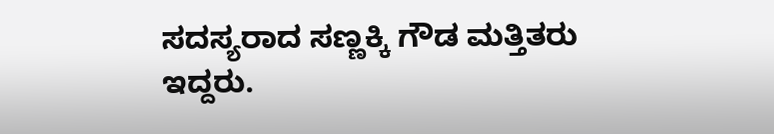ಸದಸ್ಯರಾದ ಸಣ್ಣಕ್ಕಿ ಗೌಡ ಮತ್ತಿತರು ಇದ್ದರು.